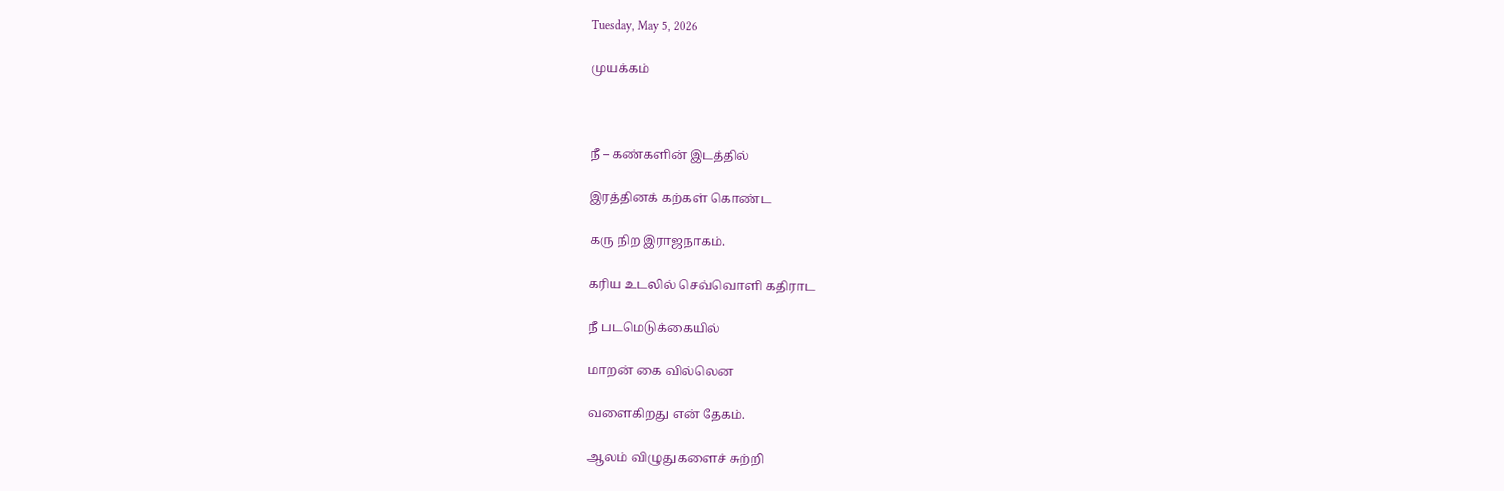Tuesday, May 5, 2026

முயக்கம்



நீ – கண்களின் இடத்தில்

இரத்தினக் கற்கள் கொண்ட

கரு நிற இராஜநாகம்.

கரிய உடலில் செவ்வொளி கதிராட

நீ படமெடுக்கையில்

மாறன் கை வில்லென

வளைகிறது என் தேகம்.

ஆலம் விழுதுகளைச் சுற்றி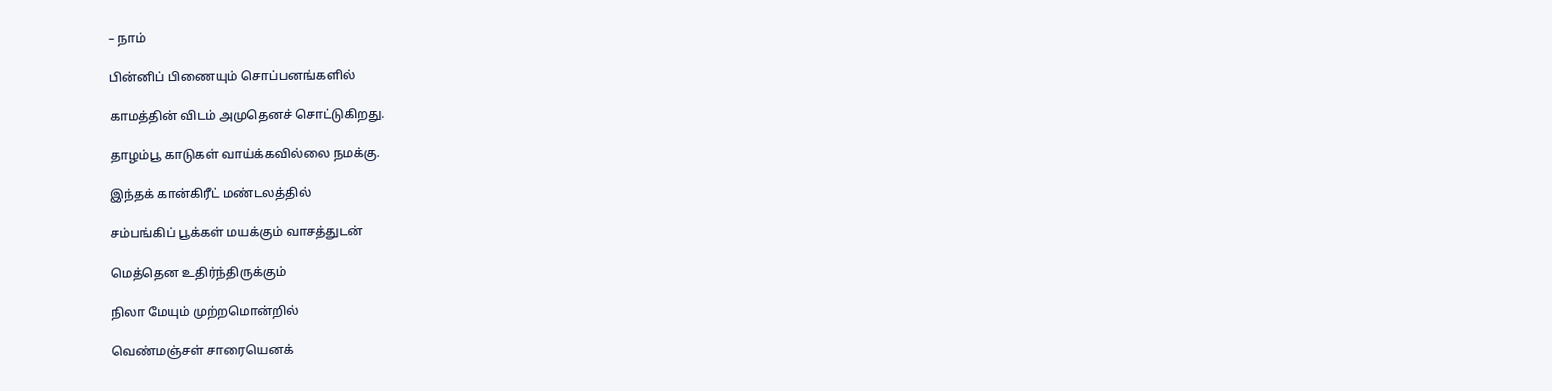– நாம்

பின்னிப் பிணையும் சொப்பனங்களில்

காமத்தின் விடம் அமுதெனச் சொட்டுகிறது.

தாழம்பூ காடுகள் வாய்க்கவில்லை நமக்கு.

இந்தக் கான்கிரீட் மண்டலத்தில்

சம்பங்கிப் பூக்கள் மயக்கும் வாசத்துடன்

மெத்தென உதிர்ந்திருக்கும்

நிலா மேயும் முற்றமொன்றில்

வெண்மஞ்சள் சாரையெனக்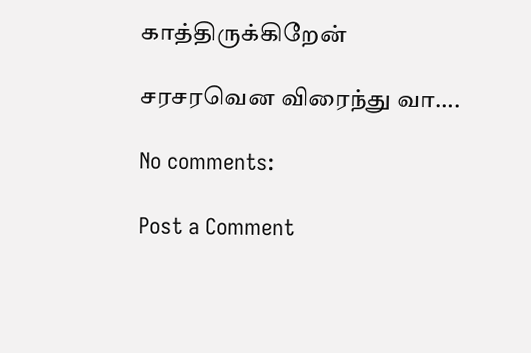காத்திருக்கிறேன்

சரசரவென விரைந்து வா….

No comments:

Post a Comment